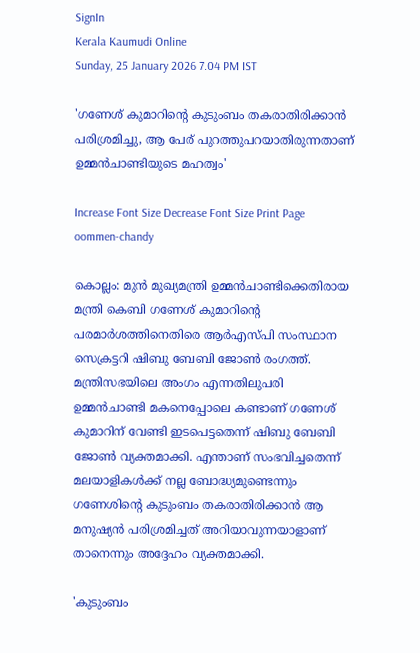SignIn
Kerala Kaumudi Online
Sunday, 25 January 2026 7.04 PM IST

'ഗണേശ് കുമാറിന്റെ കുടുംബം തകരാതിരിക്കാൻ പരിശ്രമിച്ചു, ആ പേര് പുറത്തുപറയാതിരുന്നതാണ് ഉമ്മൻചാണ്ടിയുടെ മഹത്വം'

Increase Font Size Decrease Font Size Print Page
oommen-chandy

കൊല്ലം: മുൻ മുഖ്യമന്ത്രി ഉമ്മൻചാണ്ടിക്കെതിരായ മന്ത്രി കെബി ഗണേശ് കുമാറിന്റെ പരമാർശത്തിനെതിരെ ആർഎസ്‌പി സംസ്ഥാന സെക്രട്ടറി ഷിബു ബേബി ജോൺ രംഗത്ത്. മന്ത്രിസഭയിലെ അംഗം എന്നതിലുപരി ഉമ്മൻചാണ്ടി മകനെപ്പോലെ കണ്ടാണ് ഗണേശ് കുമാറിന് വേണ്ടി ഇടപെട്ടതെന്ന് ഷിബു ബേബി ജോൺ വ്യക്തമാക്കി. എന്താണ് സംഭവിച്ചതെന്ന് മലയാളികൾക്ക് നല്ല ബോദ്ധ്യമുണ്ടെന്നും ഗണേശിന്റെ കുടുംബം തകരാതിരിക്കാൻ ആ മനുഷ്യൻ പരിശ്രമിച്ചത് അറിയാവുന്നയാളാണ് താനെന്നും അദ്ദേഹം വ്യക്തമാക്കി.

'കുടുംബം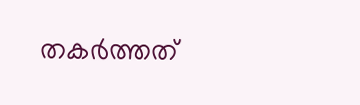തകർത്തത്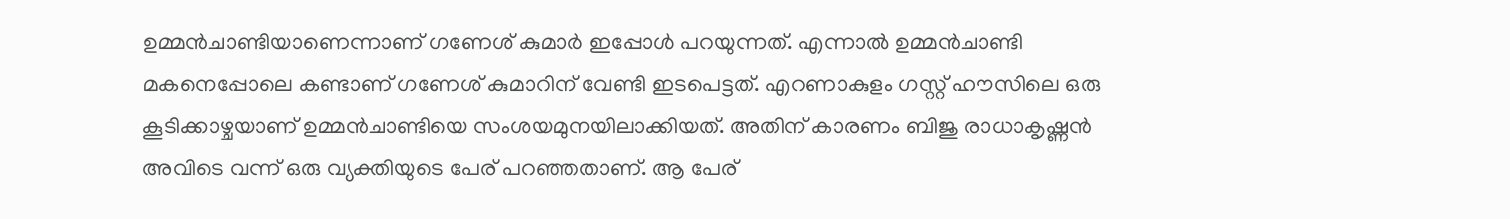ഉമ്മൻചാണ്ടിയാണെന്നാണ് ഗണേശ് കുമാർ ഇപ്പോൾ പറയുന്നത്. എന്നാൽ ഉമ്മൻചാണ്ടി മകനെപ്പോലെ കണ്ടാണ് ഗണേശ് കുമാറിന് വേണ്ടി ഇടപെട്ടത്. എറണാകുളം ഗസ്റ്റ് ഹൗസിലെ ഒരു കൂടിക്കാഴ്ചയാണ് ഉമ്മൻചാണ്ടിയെ സംശയമുനയിലാക്കിയത്. അതിന് കാരണം ബിജു രാധാകൃഷ്ണൻ അവിടെ വന്ന് ഒരു വ്യക്തിയുടെ പേര് പറഞ്ഞതാണ്. ആ പേര്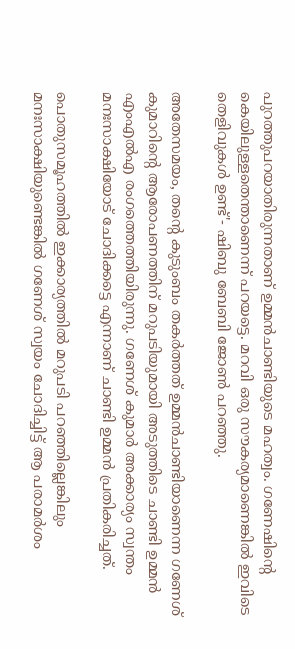പുറത്തുപറയാതിരുന്നതാണ് ഉമ്മൻചാണ്ടിയുടെ മഹത്വം. ഗണേഷിന്റെ കെയിലുള്ളതെന്താണെന്ന് പറയട്ടെ. മറവി ഒരു സൗകര്യമാണെങ്കിൽ ഇവിടെ തെളിവുകൾ ഉണ്ട്'- ഷിബു ബേബി ജോൺ പറഞ്ഞു.

അതേസമയം, തന്റെ കുടുംബം തകർത്തത് ഉമ്മൻചാണ്ടിയാണെന്ന ഗണേശ് കുമാറിന്റെ ആരോപണത്തിന് മറുപടിയുമായി അടുത്തിടെ ചാണ്ടി ഉമ്മൻ എംഎൽഎ രംഗത്തെത്തിയിരുന്നു. ഗണേശ് കുമാർ അക്കാര്യം സ്വന്തം മനഃസാക്ഷിയോട് ചോദിക്കട്ടെ എന്നാണ് ചാണ്ടി ഉമ്മൻ പ്രതികരിച്ചത്.

പൊതുസമൂഹത്തിൽ ഇക്കാര്യത്തിൽ മറുപടി പറഞ്ഞില്ലെങ്കിലും മനഃസാക്ഷിയുണ്ടെങ്കിൽ ഗണേശ് സ്വയം ചോദിച്ചിട്ട് ആ പരാമർശം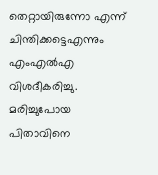തെറ്റായിരുന്നോ എന്ന് ചിന്തിക്കട്ടെഎന്നും എംഎൽഎ വിശദീകരിച്ചു. മരിച്ചുപോയ പിതാവിനെ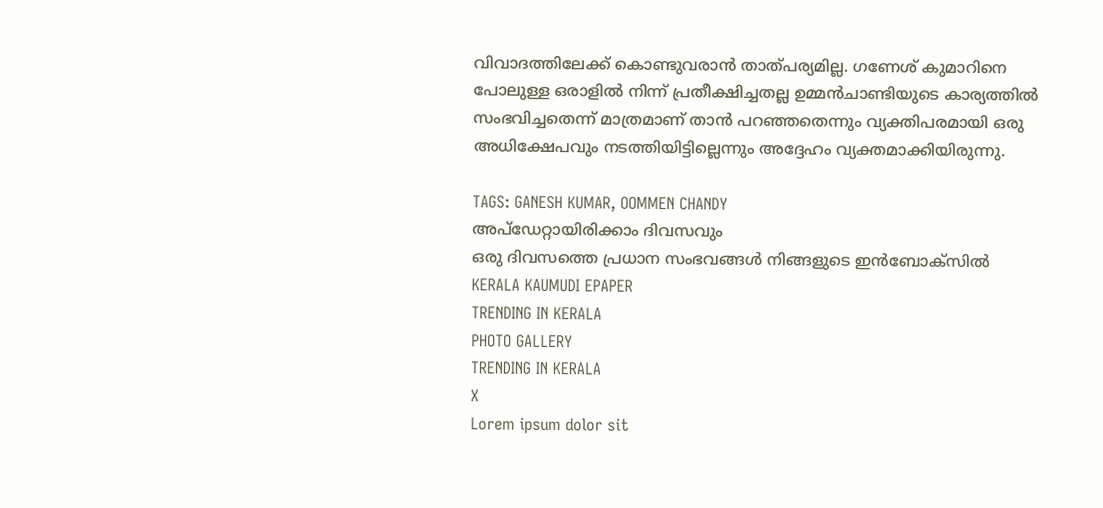വിവാദത്തിലേക്ക് കൊണ്ടുവരാൻ താത്പര്യമില്ല. ഗണേശ് കുമാറിനെ പോലുള്ള ഒരാളിൽ നിന്ന് പ്രതീക്ഷിച്ചതല്ല ഉമ്മൻചാണ്ടിയുടെ കാര്യത്തിൽ സംഭവിച്ചതെന്ന് മാത്രമാണ് താൻ പറഞ്ഞതെന്നും വ്യക്തിപരമായി ഒരു അധിക്ഷേപവും നടത്തിയിട്ടില്ലെന്നും അദ്ദേഹം വ്യക്തമാക്കിയിരുന്നു.

TAGS: GANESH KUMAR, OOMMEN CHANDY
അപ്ഡേറ്റായിരിക്കാം ദിവസവും
ഒരു ദിവസത്തെ പ്രധാന സംഭവങ്ങൾ നിങ്ങളുടെ ഇൻബോക്സിൽ
KERALA KAUMUDI EPAPER
TRENDING IN KERALA
PHOTO GALLERY
TRENDING IN KERALA
X
Lorem ipsum dolor sit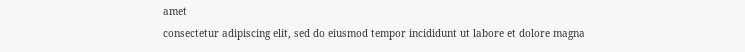amet
consectetur adipiscing elit, sed do eiusmod tempor incididunt ut labore et dolore magna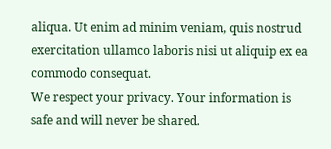aliqua. Ut enim ad minim veniam, quis nostrud exercitation ullamco laboris nisi ut aliquip ex ea commodo consequat.
We respect your privacy. Your information is safe and will never be shared.